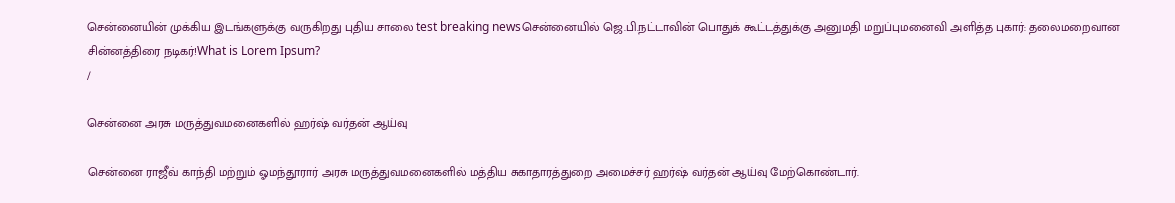சென்னையின் முக்கிய இடங்களுக்கு வருகிறது புதிய சாலை test breaking newsசென்னையில் ஜெ.பி.நட்டாவின் பொதுக் கூட்டத்துக்கு அனுமதி மறுப்புமனைவி அளித்த புகார்: தலைமறைவான சின்னத்திரை நடிகர்!What is Lorem Ipsum?
/

சென்னை அரசு மருத்துவமனைகளில் ஹர்ஷ் வர்தன் ஆய்வு

சென்னை ராஜீவ் காந்தி மற்றும் ஓமந்தூரார் அரசு மருத்துவமனைகளில் மத்திய சுகாதாரத்துறை அமைச்சர் ஹர்ஷ் வர்தன் ஆய்வு மேற்கொண்டார்.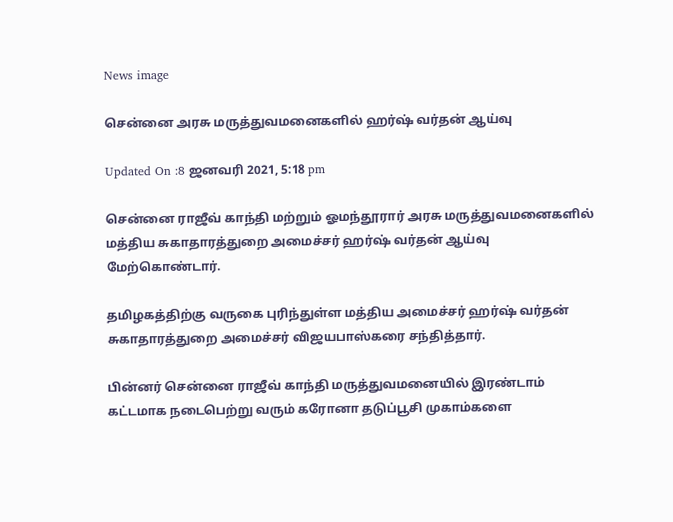News image

சென்னை அரசு மருத்துவமனைகளில் ஹர்ஷ் வர்தன் ஆய்வு

Updated On :8 ஜனவரி 2021, 5:18 pm

சென்னை ராஜீவ் காந்தி மற்றும் ஓமந்தூரார் அரசு மருத்துவமனைகளில் மத்திய சுகாதாரத்துறை அமைச்சர் ஹர்ஷ் வர்தன் ஆய்வு மேற்கொண்டார்.

தமிழகத்திற்கு வருகை புரிந்துள்ள மத்திய அமைச்சர் ஹர்ஷ் வர்தன் சுகாதாரத்துறை அமைச்சர் விஜயபாஸ்கரை சந்தித்தார்.

பின்னர் சென்னை ராஜீவ் காந்தி மருத்துவமனையில் இரண்டாம் கட்டமாக நடைபெற்று வரும் கரோனா தடுப்பூசி முகாம்களை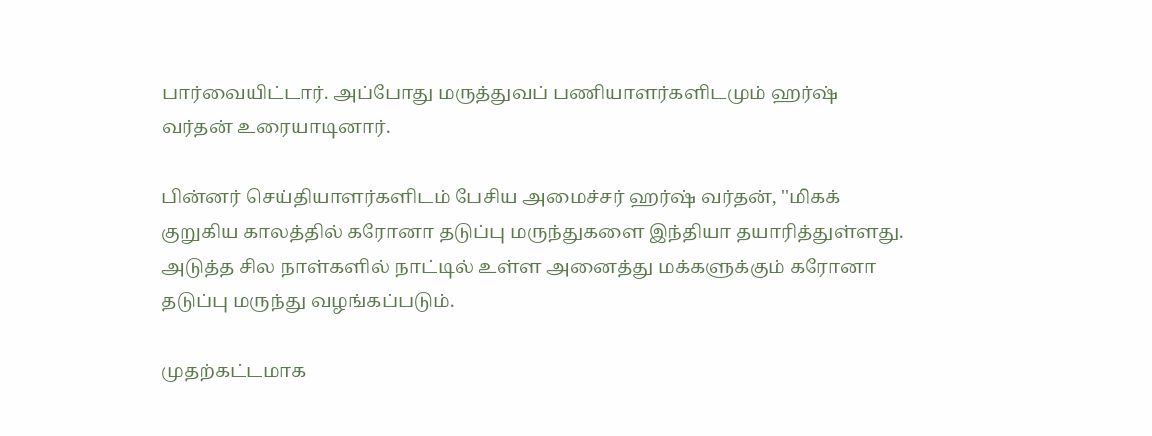பார்வையிட்டார். அப்போது மருத்துவப் பணியாளர்களிடமும் ஹர்ஷ் வர்தன் உரையாடினார்.

பின்னர் செய்தியாளர்களிடம் பேசிய அமைச்சர் ஹர்ஷ் வர்தன், ''மிகக் குறுகிய காலத்தில் கரோனா தடுப்பு மருந்துகளை இந்தியா தயாரித்துள்ளது. அடுத்த சில நாள்களில் நாட்டில் உள்ள அனைத்து மக்களுக்கும் கரோனா தடுப்பு மருந்து வழங்கப்படும்.

முதற்கட்டமாக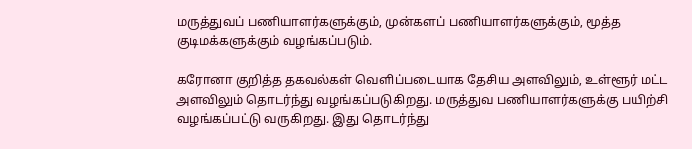மருத்துவப் பணியாளர்களுக்கும், முன்களப் பணியாளர்களுக்கும், மூத்த குடிமக்களுக்கும் வழங்கப்படும்.

கரோனா குறித்த தகவல்கள் வெளிப்படையாக தேசிய அளவிலும், உள்ளூர் மட்ட அளவிலும் தொடர்ந்து வழங்கப்படுகிறது. மருத்துவ பணியாளர்களுக்கு பயிற்சி வழங்கப்பட்டு வருகிறது. இது தொடர்ந்து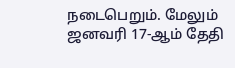நடைபெறும். மேலும் ஜனவரி 17-ஆம் தேதி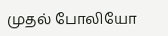முதல் போலியோ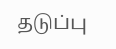தடுப்பு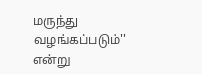மருந்து வழங்கப்படும்'' என்று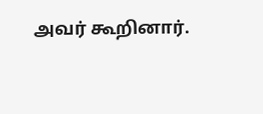அவர் கூறினார்.